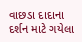વાછડા દાદાના દર્શન માટે ગયેલા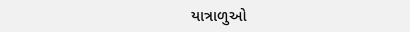યાત્રાળુઓ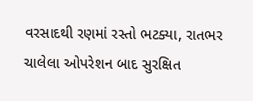વરસાદથી રણમાં રસ્તો ભટક્યા, રાતભર ચાલેલા ઓપરેશન બાદ સુરક્ષિત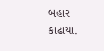બહાર કાઢાયા.